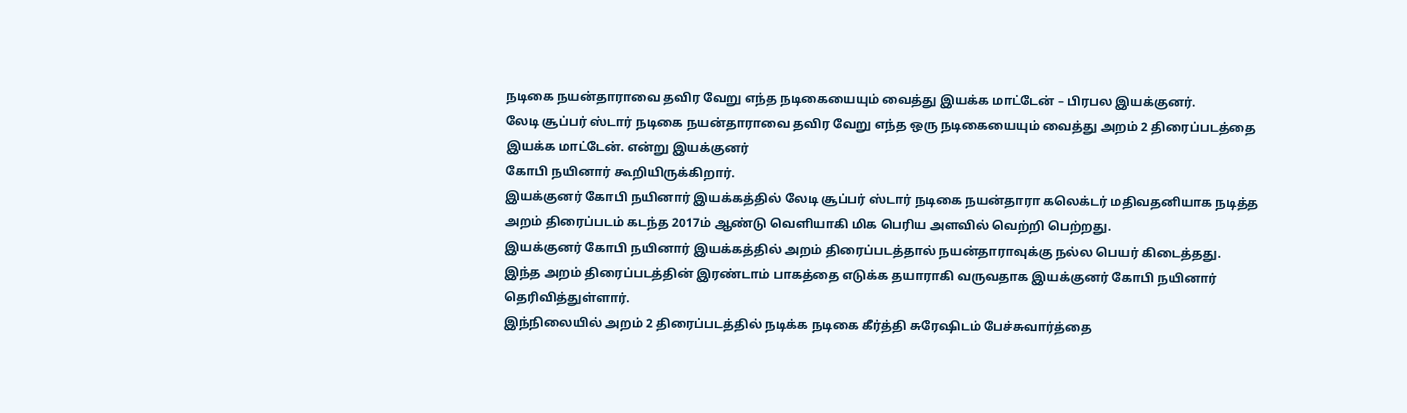நடிகை நயன்தாராவை தவிர வேறு எந்த நடிகையையும் வைத்து இயக்க மாட்டேன் – பிரபல இயக்குனர்.
லேடி சூப்பர் ஸ்டார் நடிகை நயன்தாராவை தவிர வேறு எந்த ஒரு நடிகையையும் வைத்து அறம் 2 திரைப்படத்தை இயக்க மாட்டேன். என்று இயக்குனர்
கோபி நயினார் கூறியிருக்கிறார்.
இயக்குனர் கோபி நயினார் இயக்கத்தில் லேடி சூப்பர் ஸ்டார் நடிகை நயன்தாரா கலெக்டர் மதிவதனியாக நடித்த அறம் திரைப்படம் கடந்த 2017ம் ஆண்டு வெளியாகி மிக பெரிய அளவில் வெற்றி பெற்றது.
இயக்குனர் கோபி நயினார் இயக்கத்தில் அறம் திரைப்படத்தால் நயன்தாராவுக்கு நல்ல பெயர் கிடைத்தது.
இந்த அறம் திரைப்படத்தின் இரண்டாம் பாகத்தை எடுக்க தயாராகி வருவதாக இயக்குனர் கோபி நயினார் தெரிவித்துள்ளார்.
இந்நிலையில் அறம் 2 திரைப்படத்தில் நடிக்க நடிகை கீர்த்தி சுரேஷிடம் பேச்சுவார்த்தை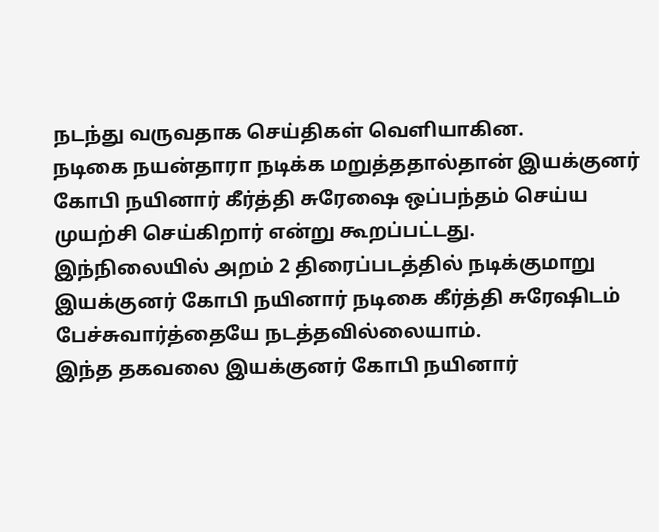நடந்து வருவதாக செய்திகள் வெளியாகின.
நடிகை நயன்தாரா நடிக்க மறுத்ததால்தான் இயக்குனர் கோபி நயினார் கீர்த்தி சுரேஷை ஒப்பந்தம் செய்ய முயற்சி செய்கிறார் என்று கூறப்பட்டது.
இந்நிலையில் அறம் 2 திரைப்படத்தில் நடிக்குமாறு இயக்குனர் கோபி நயினார் நடிகை கீர்த்தி சுரேஷிடம் பேச்சுவார்த்தையே நடத்தவில்லையாம்.
இந்த தகவலை இயக்குனர் கோபி நயினார்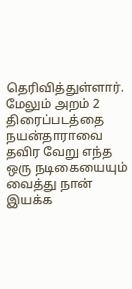தெரிவித்துள்ளார்.
மேலும் அறம் 2 திரைப்படத்தை நயன்தாராவை தவிர வேறு எந்த ஒரு நடிகையையும் வைத்து நான் இயக்க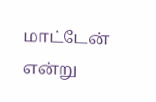மாட்டேன்
என்று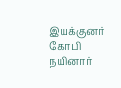இயக்குனர் கோபி நயினார்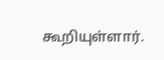கூறியுள்ளார்.